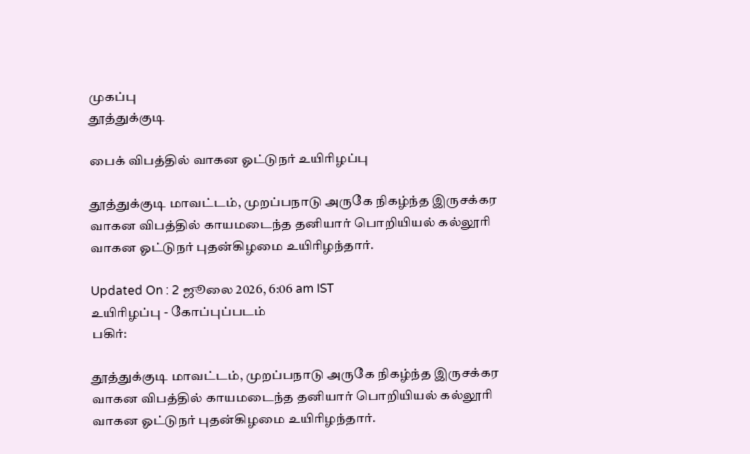முகப்பு
தூத்துக்குடி

பைக் விபத்தில் வாகன ஓட்டுநர் உயிரிழப்பு

தூத்துக்குடி மாவட்டம், முறப்பநாடு அருகே நிகழ்ந்த இருசக்கர வாகன விபத்தில் காயமடைந்த தனியார் பொறியியல் கல்லூரி வாகன ஓட்டுநர் புதன்கிழமை உயிரிழந்தார்.

Updated On : 2 ஜூலை 2026, 6:06 am IST
உயிரிழப்பு - கோப்புப்படம்
பகிர்:

தூத்துக்குடி மாவட்டம், முறப்பநாடு அருகே நிகழ்ந்த இருசக்கர வாகன விபத்தில் காயமடைந்த தனியார் பொறியியல் கல்லூரி வாகன ஓட்டுநர் புதன்கிழமை உயிரிழந்தார்.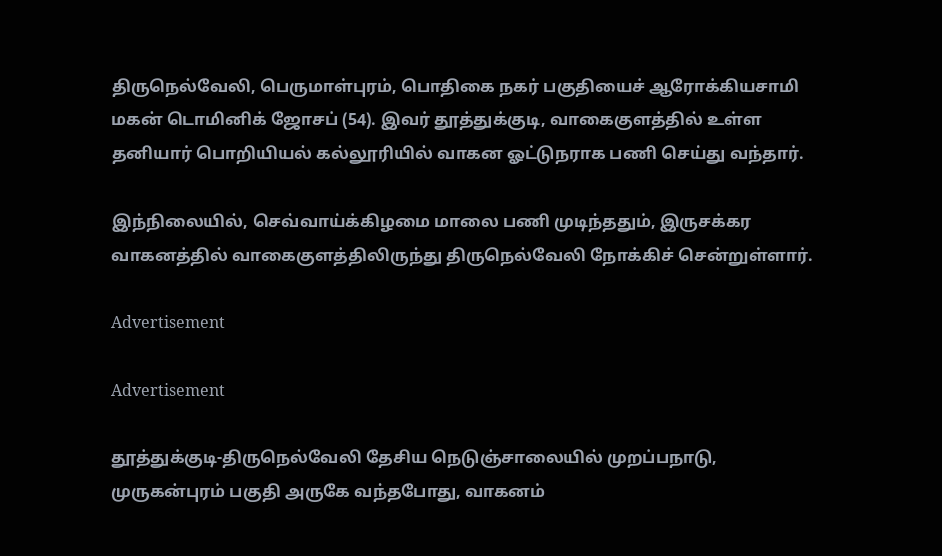திருநெல்வேலி, பெருமாள்புரம், பொதிகை நகர் பகுதியைச் ஆரோக்கியசாமி மகன் டொமினிக் ஜோசப் (54). இவர் தூத்துக்குடி, வாகைகுளத்தில் உள்ள தனியார் பொறியியல் கல்லூரியில் வாகன ஓட்டுநராக பணி செய்து வந்தார்.

இந்நிலையில், செவ்வாய்க்கிழமை மாலை பணி முடிந்ததும், இருசக்கர வாகனத்தில் வாகைகுளத்திலிருந்து திருநெல்வேலி நோக்கிச் சென்றுள்ளார்.

Advertisement

Advertisement

தூத்துக்குடி-திருநெல்வேலி தேசிய நெடுஞ்சாலையில் முறப்பநாடு, முருகன்புரம் பகுதி அருகே வந்தபோது, வாகனம்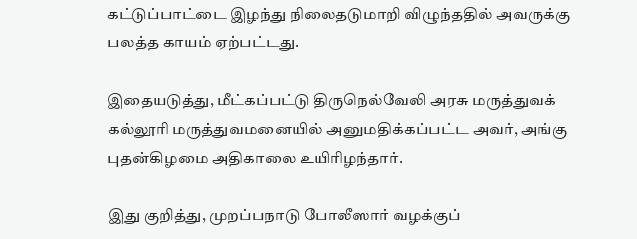கட்டுப்பாட்டை இழந்து நிலைதடுமாறி விழுந்ததில் அவருக்கு பலத்த காயம் ஏற்பட்டது.

இதையடுத்து, மீட்கப்பட்டு திருநெல்வேலி அரசு மருத்துவக் கல்லூரி மருத்துவமனையில் அனுமதிக்கப்பட்ட அவர், அங்கு புதன்கிழமை அதிகாலை உயிரிழந்தார்.

இது குறித்து, முறப்பநாடு போலீஸார் வழக்குப்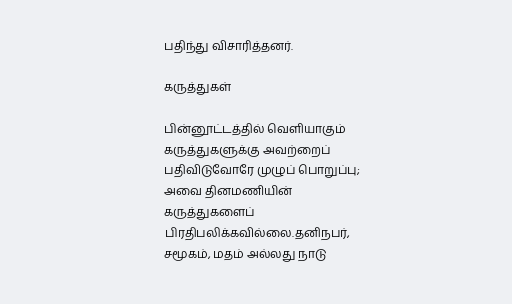பதிந்து விசாரித்தனர்.

கருத்துகள்

பின்னூட்டத்தில் வெளியாகும் கருத்துகளுக்கு அவற்றைப் பதிவிடுவோரே முழுப் பொறுப்பு; அவை தினமணியின் கருத்துகளைப் பிரதிபலிக்கவில்லை.தனிநபர், சமூகம், மதம் அல்லது நாடு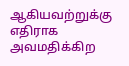ஆகியவற்றுக்கு எதிராக அவமதிக்கிற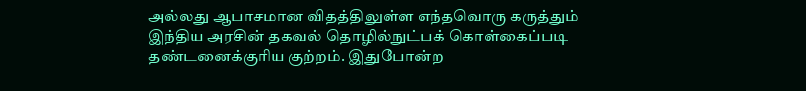அல்லது ஆபாசமான விதத்திலுள்ள எந்தவொரு கருத்தும் இந்திய அரசின் தகவல் தொழில்நுட்பக் கொள்கைப்படி தண்டனைக்குரிய குற்றம். இதுபோன்ற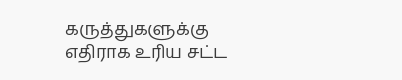கருத்துகளுக்கு எதிராக உரிய சட்ட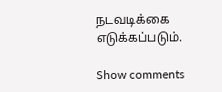நடவடிக்கை எடுக்கப்படும்.

Show comments